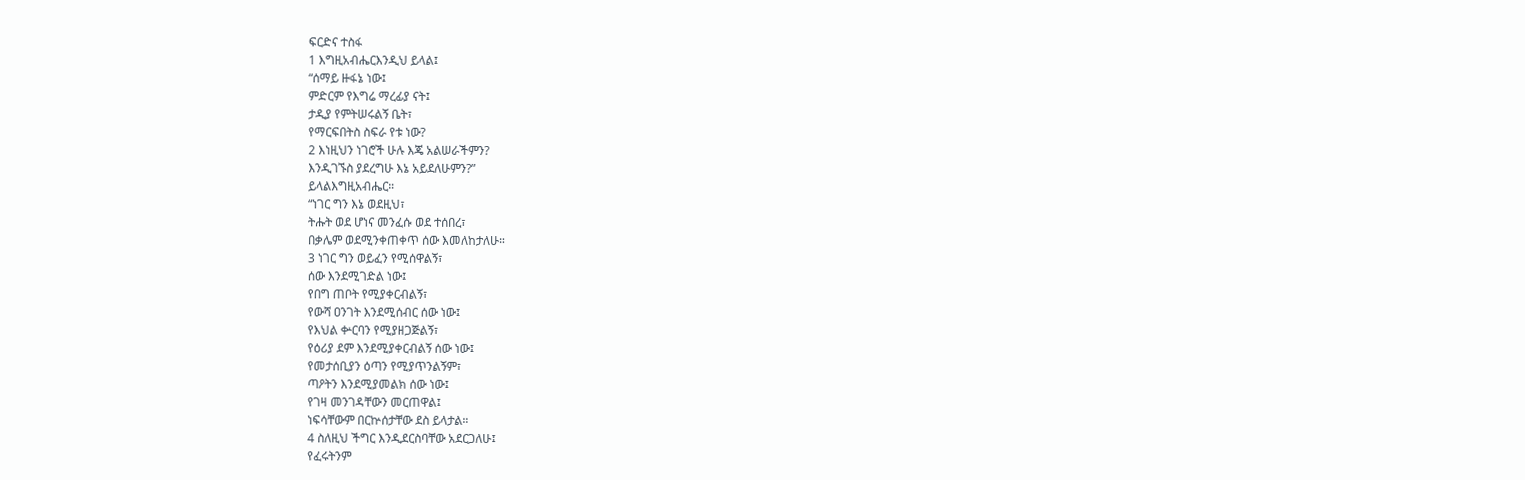ፍርድና ተስፋ
1 እግዚአብሔርእንዲህ ይላል፤
“ሰማይ ዙፋኔ ነው፤
ምድርም የእግሬ ማረፊያ ናት፤
ታዲያ የምትሠሩልኝ ቤት፣
የማርፍበትስ ስፍራ የቱ ነው?
2 እነዚህን ነገሮች ሁሉ እጄ አልሠራችምን?
እንዲገኙስ ያደረግሁ እኔ አይደለሁምን?”
ይላልእግዚአብሔር።
“ነገር ግን እኔ ወደዚህ፣
ትሑት ወደ ሆነና መንፈሱ ወደ ተሰበረ፣
በቃሌም ወደሚንቀጠቀጥ ሰው እመለከታለሁ።
3 ነገር ግን ወይፈን የሚሰዋልኝ፣
ሰው እንደሚገድል ነው፤
የበግ ጠቦት የሚያቀርብልኝ፣
የውሻ ዐንገት እንደሚሰብር ሰው ነው፤
የእህል ቍርባን የሚያዘጋጅልኝ፣
የዕሪያ ደም እንደሚያቀርብልኝ ሰው ነው፤
የመታሰቢያን ዕጣን የሚያጥንልኝም፣
ጣዖትን እንደሚያመልክ ሰው ነው፤
የገዛ መንገዳቸውን መርጠዋል፤
ነፍሳቸውም በርኵሰታቸው ደስ ይላታል።
4 ስለዚህ ችግር እንዲደርስባቸው አደርጋለሁ፤
የፈሩትንም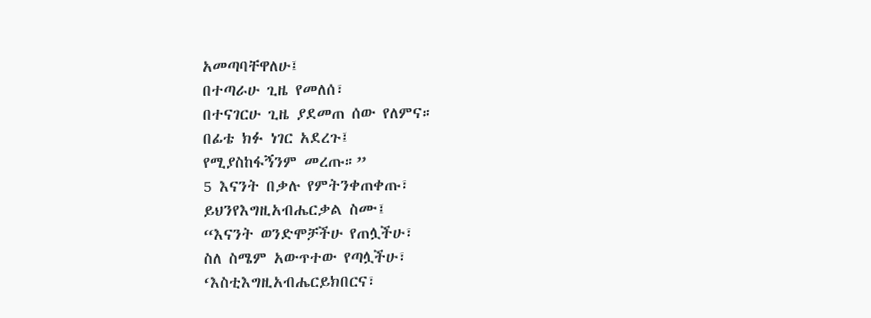አመጣባቸዋለሁ፤
በተጣራሁ ጊዜ የመለሰ፣
በተናገርሁ ጊዜ ያደመጠ ሰው የለምና።
በፊቴ ክፉ ነገር አደረጉ፤
የሚያስከፋኝንም መረጡ።”
5 እናንት በቃሉ የምትንቀጠቀጡ፣
ይህንየእግዚአብሔርቃል ስሙ፤
“እናንት ወንድሞቻችሁ የጠሏችሁ፣
ስለ ስሜም አውጥተው የጣሏችሁ፣
‘እስቲእግዚአብሔርይክበርና፣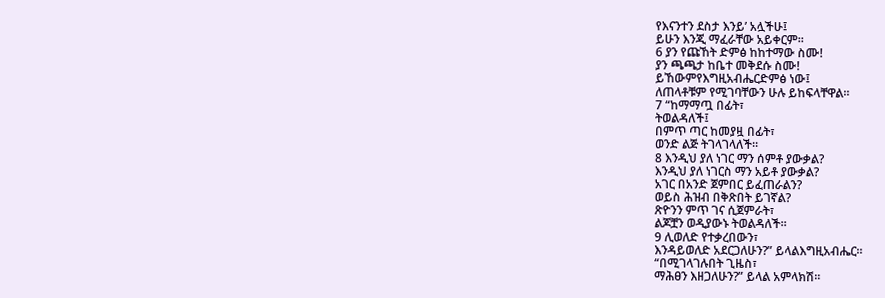የእናንተን ደስታ እንይ’ አሏችሁ፤
ይሁን እንጂ ማፈራቸው አይቀርም።
6 ያን የጩኸት ድምፅ ከከተማው ስሙ!
ያን ጫጫታ ከቤተ መቅደሱ ስሙ!
ይኸውምየእግዚአብሔርድምፅ ነው፤
ለጠላቶቹም የሚገባቸውን ሁሉ ይከፍላቸዋል።
7 “ከማማጧ በፊት፣
ትወልዳለች፤
በምጥ ጣር ከመያዟ በፊት፣
ወንድ ልጅ ትገላገላለች።
8 እንዲህ ያለ ነገር ማን ሰምቶ ያውቃል?
እንዲህ ያለ ነገርስ ማን አይቶ ያውቃል?
አገር በአንድ ጀምበር ይፈጠራልን?
ወይስ ሕዝብ በቅጽበት ይገኛል?
ጽዮንን ምጥ ገና ሲጀምራት፣
ልጆቿን ወዲያውኑ ትወልዳለች።
9 ሊወለድ የተቃረበውን፣
እንዳይወለድ አደርጋለሁን?” ይላልእግዚአብሔር።
“በሚገላገሉበት ጊዜስ፣
ማሕፀን እዘጋለሁን?” ይላል አምላክሽ።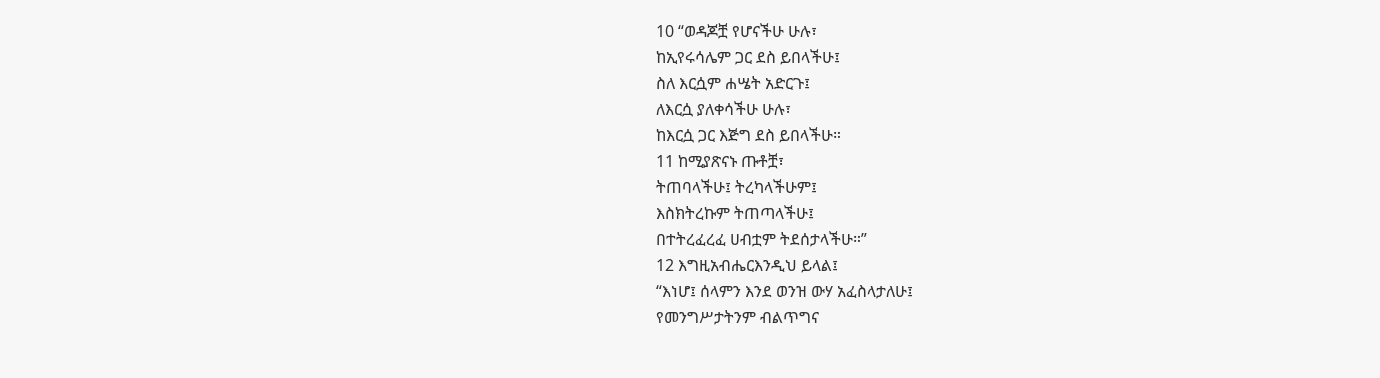10 “ወዳጆቿ የሆናችሁ ሁሉ፣
ከኢየሩሳሌም ጋር ደስ ይበላችሁ፤
ስለ እርሷም ሐሤት አድርጉ፤
ለእርሷ ያለቀሳችሁ ሁሉ፣
ከእርሷ ጋር እጅግ ደስ ይበላችሁ።
11 ከሚያጽናኑ ጡቶቿ፣
ትጠባላችሁ፤ ትረካላችሁም፤
እስክትረኩም ትጠጣላችሁ፤
በተትረፈረፈ ሀብቷም ትደሰታላችሁ።”
12 እግዚአብሔርእንዲህ ይላል፤
“እነሆ፤ ሰላምን እንደ ወንዝ ውሃ አፈስላታለሁ፤
የመንግሥታትንም ብልጥግና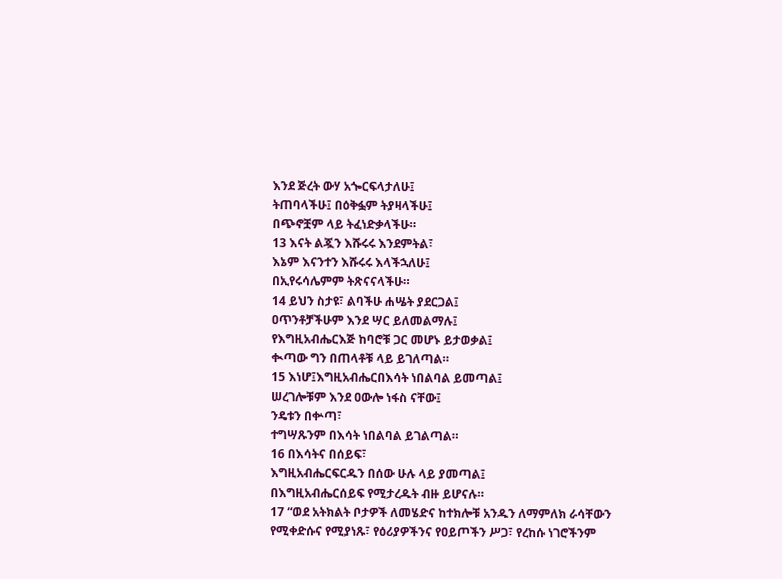እንደ ጅረት ውሃ አጐርፍላታለሁ፤
ትጠባላችሁ፤ በዕቅፏም ትያዛላችሁ፤
በጭኖቿም ላይ ትፈነድቃላችሁ።
13 እናት ልጇን እሹሩሩ እንደምትል፣
እኔም እናንተን እሹሩሩ እላችኋለሁ፤
በኢየሩሳሌምም ትጽናናላችሁ።
14 ይህን ስታዩ፣ ልባችሁ ሐሤት ያደርጋል፤
ዐጥንቶቻችሁም እንደ ሣር ይለመልማሉ፤
የእግዚአብሔርእጅ ከባሮቹ ጋር መሆኑ ይታወቃል፤
ቊጣው ግን በጠላቶቹ ላይ ይገለጣል።
15 እነሆ፤እግዚአብሔርበእሳት ነበልባል ይመጣል፤
ሠረገሎቹም እንደ ዐውሎ ነፋስ ናቸው፤
ንዴቱን በቍጣ፣
ተግሣጹንም በእሳት ነበልባል ይገልጣል።
16 በእሳትና በሰይፍ፣
እግዚአብሔርፍርዱን በሰው ሁሉ ላይ ያመጣል፤
በእግዚአብሔርሰይፍ የሚታረዱት ብዙ ይሆናሉ።
17 “ወደ አትክልት ቦታዎች ለመሄድና ከተክሎቹ አንዱን ለማምለክ ራሳቸውን የሚቀድሱና የሚያነጹ፣ የዕሪያዎችንና የዐይጦችን ሥጋ፣ የረከሱ ነገሮችንም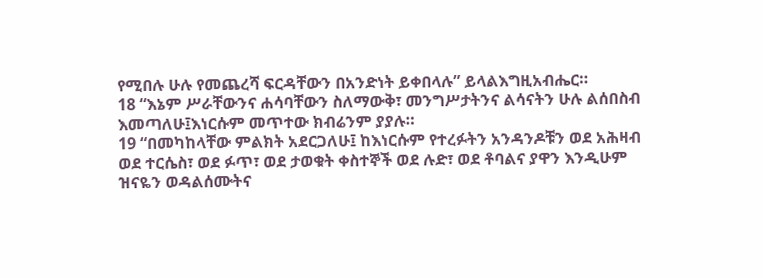የሚበሉ ሁሉ የመጨረሻ ፍርዳቸውን በአንድነት ይቀበላሉ” ይላልእግዚአብሔር።
18 “እኔም ሥራቸውንና ሐሳባቸውን ስለማውቅ፣ መንግሥታትንና ልሳናትን ሁሉ ልሰበስብ እመጣለሁ፤እነርሱም መጥተው ክብሬንም ያያሉ።
19 “በመካከላቸው ምልክት አደርጋለሁ፤ ከእነርሱም የተረፉትን አንዳንዶቹን ወደ አሕዛብ ወደ ተርሴስ፣ ወደ ፉጥ፣ ወደ ታወቁት ቀስተኞች ወደ ሉድ፣ ወደ ቶባልና ያዋን እንዲሁም ዝናዬን ወዳልሰሙትና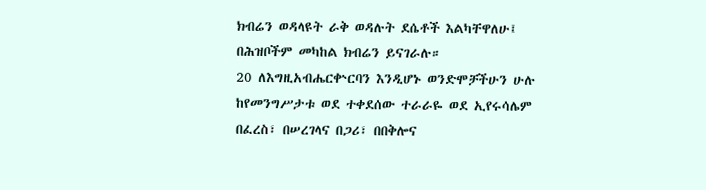ክብሬን ወዳላዩት ራቅ ወዳሉት ደሴቶች እልካቸዋለሁ፤ በሕዝቦችም መካከል ክብሬን ይናገራሉ።
20 ለእግዚአብሔርቍርባን እንዲሆኑ ወንድሞቻችሁን ሁሉ ከየመንግሥታቱ ወደ ተቀደሰው ተራራዬ ወደ ኢየሩሳሌም በፈረስ፣ በሠረገላና በጋሪ፣ በበቅሎና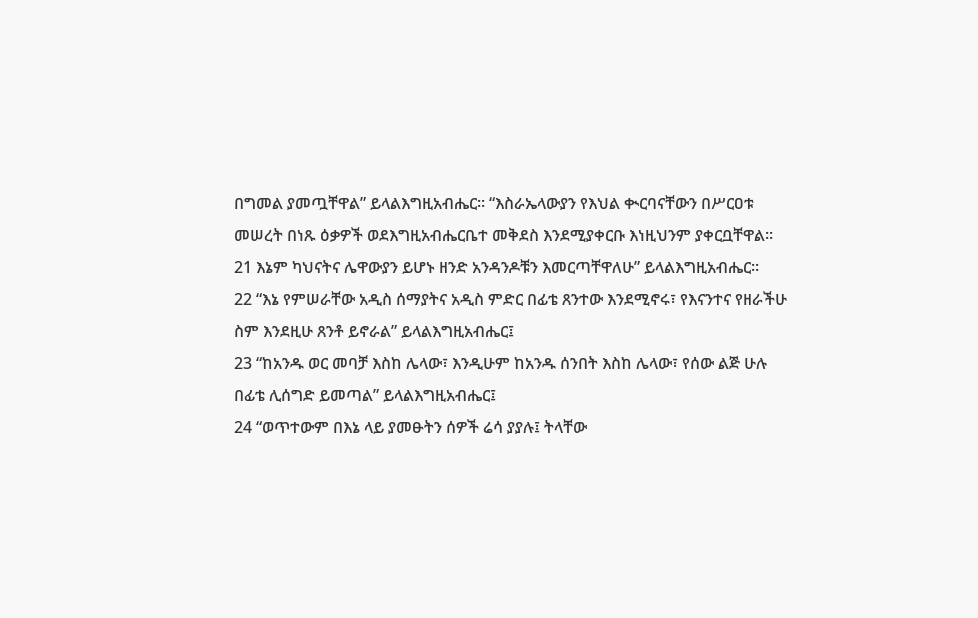በግመል ያመጧቸዋል” ይላልእግዚአብሔር። “እስራኤላውያን የእህል ቊርባናቸውን በሥርዐቱ መሠረት በነጹ ዕቃዎች ወደእግዚአብሔርቤተ መቅደስ እንደሚያቀርቡ እነዚህንም ያቀርቧቸዋል።
21 እኔም ካህናትና ሌዋውያን ይሆኑ ዘንድ አንዳንዶቹን እመርጣቸዋለሁ” ይላልእግዚአብሔር።
22 “እኔ የምሠራቸው አዲስ ሰማያትና አዲስ ምድር በፊቴ ጸንተው እንደሚኖሩ፣ የእናንተና የዘራችሁ ስም እንደዚሁ ጸንቶ ይኖራል” ይላልእግዚአብሔር፤
23 “ከአንዱ ወር መባቻ እስከ ሌላው፣ እንዲሁም ከአንዱ ሰንበት እስከ ሌላው፣ የሰው ልጅ ሁሉ በፊቴ ሊሰግድ ይመጣል” ይላልእግዚአብሔር፤
24 “ወጥተውም በእኔ ላይ ያመፁትን ሰዎች ሬሳ ያያሉ፤ ትላቸው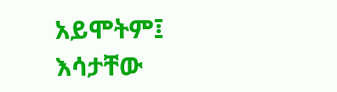አይሞትም፤ እሳታቸው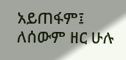አይጠፋም፤ ለሰውም ዘር ሁሉ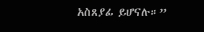አስጸያፊ ይሆናሉ።”